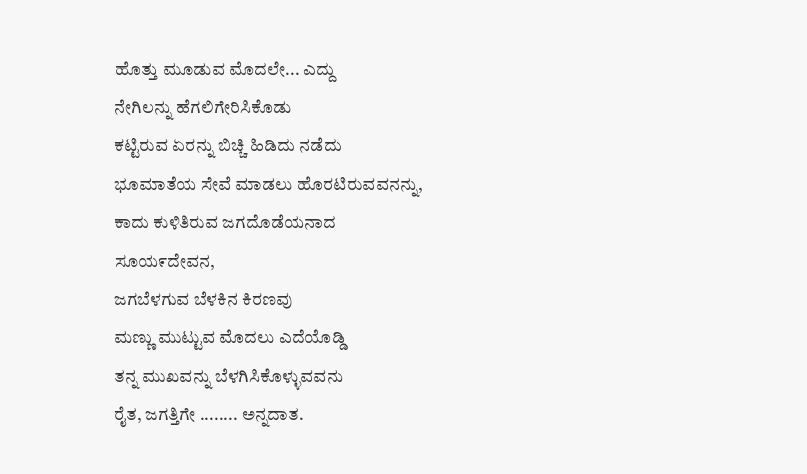ಹೊತ್ತು ಮೂಡುವ ಮೊದಲೇ... ಎದ್ದು
ನೇಗಿಲನ್ನು ಹೆಗಲಿಗೇರಿಸಿಕೊಡು
ಕಟ್ಟಿರುವ ಏರನ್ನು ಬಿಚ್ಚಿ ಹಿಡಿದು ನಡೆದು
ಭೂಮಾತೆಯ ಸೇವೆ ಮಾಡಲು ಹೊರಟಿರುವವನನ್ನು,
ಕಾದು ಕುಳಿತಿರುವ ಜಗದೊಡೆಯನಾದ
ಸೂಯ೯ದೇವನ,
ಜಗಬೆಳಗುವ ಬೆಳಕಿನ ಕಿರಣವು
ಮಣ್ಣು ಮುಟ್ಟುವ ಮೊದಲು ಎದೆಯೊಡ್ಡಿ
ತನ್ನ ಮುಖವನ್ನು ಬೆಳಗಿಸಿಕೊಳ್ಳುವವನು
ರೈತ, ಜಗತ್ತಿಗೇ ........ ಅನ್ನದಾತ.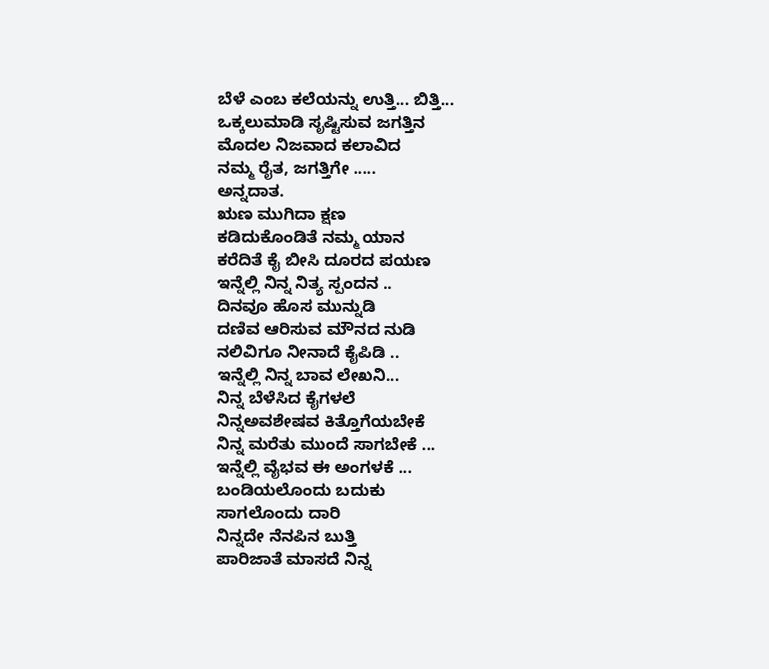ಬೆಳೆ ಎಂಬ ಕಲೆಯನ್ನು ಉತ್ತಿ... ಬಿತ್ತಿ...
ಒಕ್ಕಲುಮಾಡಿ ಸೃಷ್ಟಿಸುವ ಜಗತ್ತಿನ
ಮೊದಲ ನಿಜವಾದ ಕಲಾವಿದ
ನಮ್ಮ ರೈತ, ಜಗತ್ತಿಗೇ .....
ಅನ್ನದಾತ.
ಋಣ ಮುಗಿದಾ ಕ್ಷಣ
ಕಡಿದುಕೊಂಡಿತೆ ನಮ್ಮ ಯಾನ
ಕರೆದಿತೆ ಕೈ ಬೀಸಿ ದೂರದ ಪಯಣ
ಇನ್ನೆಲ್ಲಿ ನಿನ್ನ ನಿತ್ಯ ಸ್ಪಂದನ ..
ದಿನವೂ ಹೊಸ ಮುನ್ನುಡಿ
ದಣಿವ ಆರಿಸುವ ಮೌನದ ನುಡಿ
ನಲಿವಿಗೂ ನೀನಾದೆ ಕೈಪಿಡಿ ..
ಇನ್ನೆಲ್ಲಿ ನಿನ್ನ ಬಾವ ಲೇಖನಿ...
ನಿನ್ನ ಬೆಳೆಸಿದ ಕೈಗಳಲೆ
ನಿನ್ನಅವಶೇಷವ ಕಿತ್ತೊಗೆಯಬೇಕೆ
ನಿನ್ನ ಮರೆತು ಮುಂದೆ ಸಾಗಬೇಕೆ ...
ಇನ್ನೆಲ್ಲಿ ವೈಭವ ಈ ಅಂಗಳಕೆ ...
ಬಂಡಿಯಲೊಂದು ಬದುಕು
ಸಾಗಲೊಂದು ದಾರಿ
ನಿನ್ನದೇ ನೆನಪಿನ ಬುತ್ತಿ
ಪಾರಿಜಾತೆ ಮಾಸದೆ ನಿನ್ನ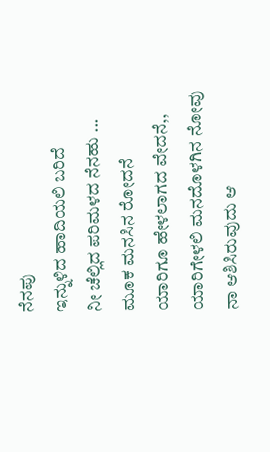ನೆನಪು
ಇನ್ನುಳಿದ ಹಾದಿಯಲಿ ಬರಿದೆ
ನೀ ಚೆಲ್ಲಿದ ಪರಿಮಳದ ನೆನಹು ...
ಮೂಕ ಮನಸಿನ ರೋದನೆ
ಯಾರಿಗೂ ಹೇಳಲಾಗದ ವೇದನೆ,,
ಯಾರಿಗೇಳಲಿ ಮನದೊಳಗಿನ ನೋವು
ನಾ ಆಶಿಸಿರುವುದು ಆ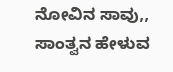ನೋವಿನ ಸಾವು,,
ಸಾಂತ್ವನ ಹೇಳುವ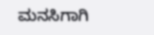ಮನಸಿಗಾಗಿ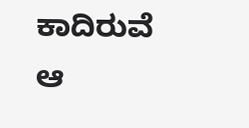ಕಾದಿರುವೆ
ಆ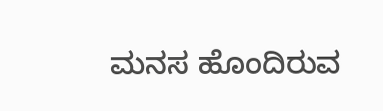ಮನಸ ಹೊಂದಿರುವ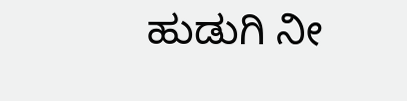ಹುಡುಗಿ ನೀ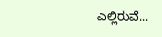ಎಲ್ಲಿರುವೆ...